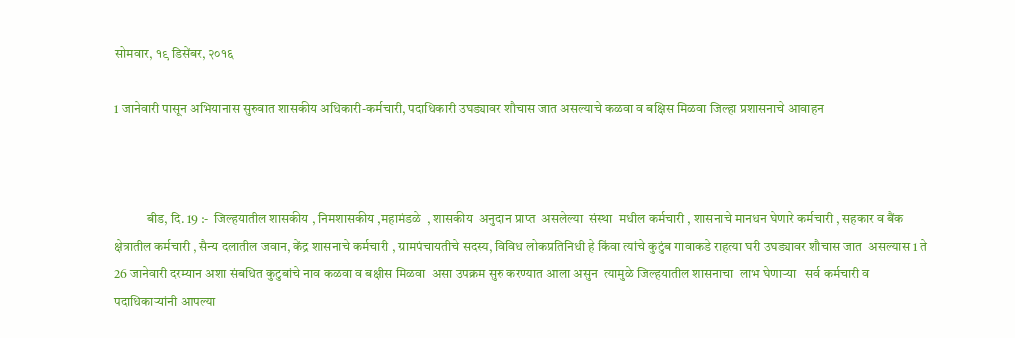सोमवार, १९ डिसेंबर, २०१६

1 जानेवारी पासून अभियानास सुरुवात शासकीय अधिकारी-कर्मचारी, पदाधिकारी उघड्यावर शौचास जात असल्याचे कळवा व बक्षिस मिळवा जिल्हा‍ प्रशासनाचे आवाहन



            बीड, दि. 19 :-  जिल्हयातील शासकीय , निमशासकीय ,महामंडळे  , शासकीय  अनुदान प्राप्त  असलेल्या  संस्था  मधील कर्मचारी , शासनाचे मानधन घेणारे कर्मचारी , सहकार व बैंक क्षेत्रातील कर्मचारी , सैन्य दलातील जवान, केंद्र शासनाचे कर्मचारी , ग्रामपंचायतीचे सदस्य, विविध लोकप्रतिनिधी हे किंवा त्यांचे कुटुंब गावाकडे राहत्या घरी उघड्यावर शौचास जात  असल्यास 1 ते 26 जानेवारी दरम्यान अशा संबधित कुटुबांचे नाव कळवा व बक्षीस मिळवा  असा उपक्रम सुरु करण्यात आला असुन  त्यामुळे जिल्हयातील शासनाचा  लाभ घेणाऱ्या   सर्व कर्मचारी व पदाधिकाऱ्यांनी आपल्या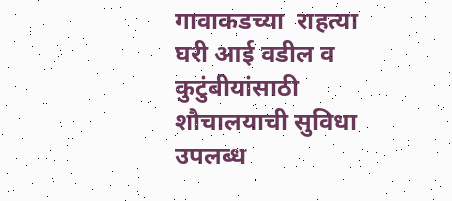गावाकडच्या  राहत्या घरी आई वडील व कुटुंबीयांसाठी शौचालयाची सुविधा  उपलब्ध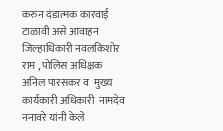करुन दंडात्मक कारवाई  टाळावी असे आवाहन जिल्हाधिकारी नवलकिशोर राम , पोलिस अधिक्षक अनिल पारसकर व  मुख्य कार्यकारी अधिकारी  नामदेव ननावरे यांनी केले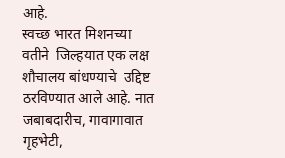आहे.
स्वच्छ भारत मिशनच्या  वतीने  जिल्हयात एक लक्ष शौचालय बांधण्याचे  उद्दिष्ट ठरविण्यात आले आहे. नात जबाबदारीच, गावागावात  गृहभेटी,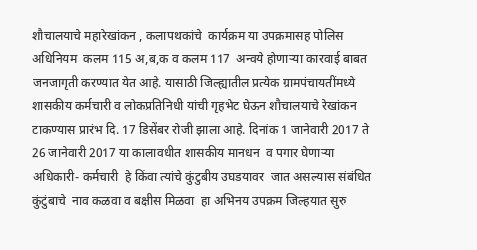शौचालयाचे महारेखांकन , कलापथकांचे  कार्यक्रम या उपक्रमासह पोलिस अधिनियम  कलम 115 अ,ब,क व कलम 117  अन्वये होणाऱ्या कारवाई बाबत जनजागृती करण्यात येत आहे. यासाठी जिल्ह्यातील प्रत्येक ग्रामपंचायतींमध्ये शासकीय कर्मचारी व लोकप्रतिनिधी यांची गृहभेट घेऊन शौचालयाचे रेखांकन टाकण्यास प्रारंभ दि. 17 डिसेंबर रोजी झाला आहे. दिनांक 1 जानेवारी 2017 ते 26 जानेवारी 2017 या कालावधीत शासकीय मानधन  व पगार घेणाऱ्या अधिकारी- कर्मचारी  हे किंवा त्यांचे कुंटुबीय उघडयावर  जात असल्यास संबंधित  कुंटुंबाचे  नाव कळवा व बक्षीस मिळवा  हा अभिनय उपक्रम जिल्हयात सुरु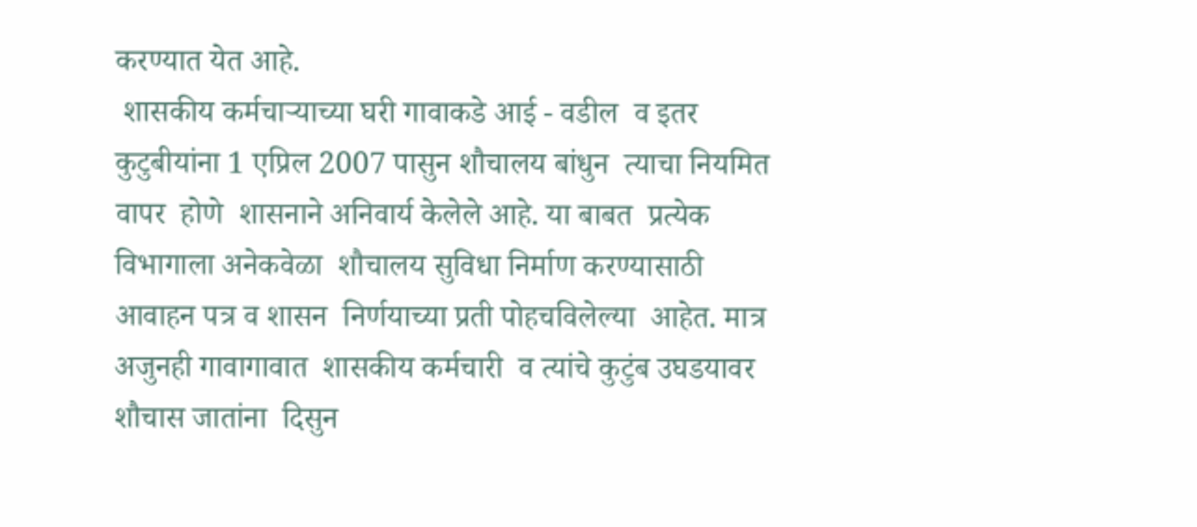करण्यात येत आहे.
 शासकीय कर्मचाऱ्याच्या घरी गावाकडे आई - वडील  व इतर कुटुबीयांना 1 एप्रिल 2007 पासुन शौचालय बांधुन  त्याचा नियमित  वापर  होणे  शासनाने अनिवार्य केलेले आहे. या बाबत  प्रत्येक विभागाला अनेकवेळा  शौचालय सुविधा निर्माण करण्यासाठी  आवाहन पत्र व शासन  निर्णयाच्या प्रती पोहचविलेल्या  आहेत. मात्र  अजुनही गावागावात  शासकीय कर्मचारी  व त्यांचे कुटुंब उघडयावर शौचास जातांना  दिसुन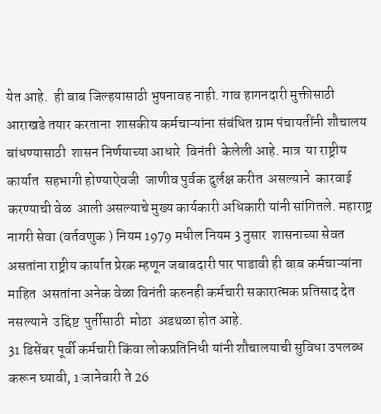येत आहे.  ही बाब जिल्हयासाठी भुषनावह नाही. गाव हागनदारी मुक्तीसाठी  आराखडे तयार करताना  शासकीय कर्मचाऱ्यांना संबंधित ग्राम पंचायतींनी शौचालय बांधण्यासाठी  शासन निर्णयाच्या आधारे  विनंती  केलेली आहे. मात्र  या राष्ट्रीय कार्यात  सहभागी होण्याऐवजी  जाणीव पुर्वक दुर्लक्ष करीत  असल्याने  कारवाई  करण्याची वेळ  आली असल्याचे मुख्य कार्यकारी अधिकारी यांनी सांगितले. महाराष्ट्र नागरी सेवा (वर्तवणुक ) नियम 1979 मधील नियम 3 नुसार  शासनाच्या सेवत असतांना राष्ट्रीय कार्यात प्रेरक म्हणून जबाबदारी पार पाडावी ही बाब कर्मचाऱ्यांना माहित  असतांना अनेक वेळा विनंती करुनही कर्मचारी सकारात्मक प्रतिसाद देत नसल्याने  उद्दिष्ट  पुर्तीसाठी  मोठा  अडथळा होत आहे.
31 डिसेंबर पूर्वी कर्मचारी किंवा लोकप्रतिनिधी यांनी शौचालयाची सुविधा उपलब्ध करून घ्यावी, 1 जानेवारी ते 26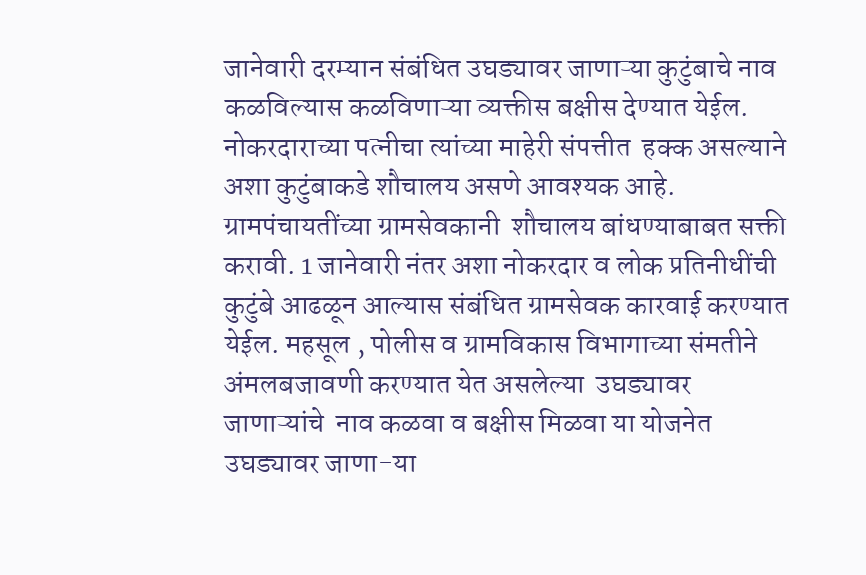जानेवारी दरम्यान संबंधित उघड्यावर जाणाऱ्या कुटुंबाचे नाव कळविल्यास कळविणाऱ्या व्यक्तीस बक्षीस देण्यात येईल. नोकरदाराच्या पत्नीचा त्यांच्या माहेरी संपत्तीत  हक्क असल्याने अशा कुटुंबाकडे शौचालय असणे आवश्यक आहे. ग्रामपंचायतींच्या ग्रामसेवकानी  शौचालय बांधण्याबाबत सक्ती करावी. 1 जानेवारी नंतर अशा नोकरदार व लोक प्रतिनीधींची कुटुंबे आढळून आल्यास संबंधित ग्रामसेवक कारवाई करण्यात येईल. महसूल , पोलीस व ग्रामविकास विभागाच्या संमतीने अंमलबजावणी करण्यात येत असलेल्या  उघड्यावर जाणाऱ्यांचे  नाव कळवा व बक्षीस मिळवा या योजनेत उघड्यावर जाणा-या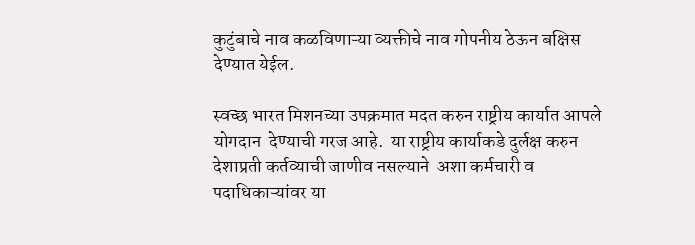कुटुंबाचे नाव कळविणाऱ्या व्यक्तीचे नाव गोपनीय ठेऊन बक्षिस देण्यात येईल.

स्वच्छ भारत मिशनच्या उपक्रमात मदत करुन राष्ट्रीय कार्यात आपले योगदान  देण्याची गरज आहे.  या राष्ट्रीय कार्याकडे दुर्लक्ष करुन  देशाप्रती कर्तव्याची जाणीव नसल्याने  अशा कर्मचारी व पदाधिकाऱ्यांवर या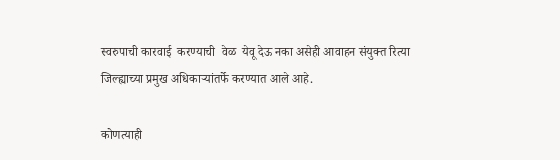स्वरुपाची कारवाई  करण्याची  वेळ  येवू देऊ नका असेही आवाहन संयुक्त रित्या जिल्ह्याच्या प्रमुख अधिकाऱ्यांतर्फे करण्यात आले आहे.

कोणत्याही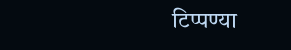टिप्पण्‍या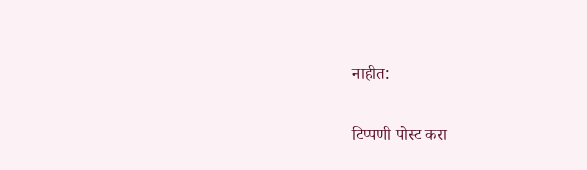नाहीत:

टिप्पणी पोस्ट करा